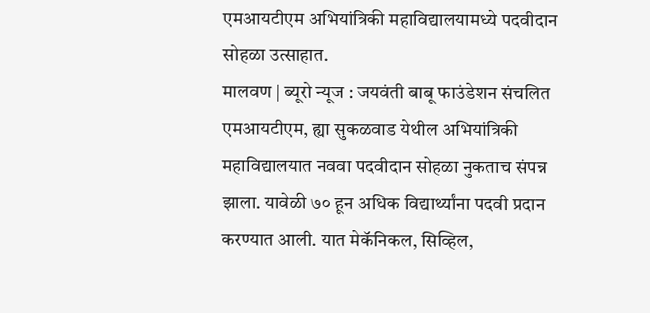एमआयटीएम अभियांत्रिकी महाविद्यालयामध्ये पदवीदान सोहळा उत्साहात.
मालवण | ब्यूरो न्यूज : जयवंती बाबू फाउंडेशन संचलित एमआयटीएम, ह्या सुकळवाड येथील अभियांत्रिकी महाविद्यालयात नववा पदवीदान सोहळा नुकताच संपन्न झाला. यावेळी ७० हून अधिक विद्यार्थ्यांना पदवी प्रदान करण्यात आली. यात मेकॅनिकल, सिव्हिल,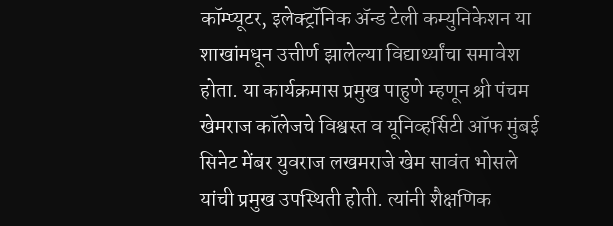कॉम्प्यूटर, इलेक्ट्रॉनिक ॲन्ड टेली कम्युनिकेशन या शाखांमधून उत्तीर्ण झालेल्या विद्यार्थ्यांचा समावेश होता. या कार्यक्रमास प्रमुख पाहुणे म्हणून श्री पंचम खेमराज कॉलेजचे विश्वस्त व यूनिव्हर्सिटी ऑफ मुंबई सिनेट मेंबर युवराज लखमराजे खेम सावंत भोसले यांची प्रमुख उपस्थिती होती. त्यांनी शैक्षणिक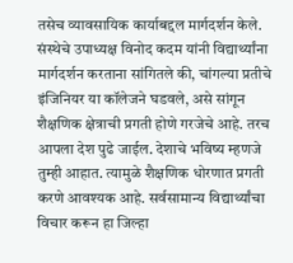तसेच व्यावसायिक कार्याबद्दल मार्गदर्शन केले.
संस्थेचे उपाध्यक्ष विनोद कदम यांनी विद्यार्थ्यांना मार्गदर्शन करताना सांगितले की, चांगल्या प्रतीचे इंजिनियर या कॉलेजने घडवले, असे सांगून शैक्षणिक क्षेत्राची प्रगती होणे गरजेचे आहे. तरच आपला देश पुढे जाईल. देशाचे भविष्य म्हणजे तुम्ही आहात. त्यामुळे शैक्षणिक धोरणात प्रगती करणे आवश्यक आहे. सर्वसामान्य विद्यार्थ्यांचा विचार करून हा जिल्हा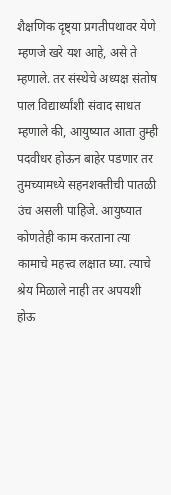शैक्षणिक दृष्ट्या प्रगतीपथावर येणे म्हणजे खरे यश आहे, असे ते म्हणाले. तर संस्थेचे अध्यक्ष संतोष पाल विद्यार्थ्यांशी संवाद साधत म्हणाले की, आयुष्यात आता तुम्ही पदवीधर होऊन बाहेर पडणार तर तुमच्यामध्ये सहनशक्तीची पातळी उंच असली पाहिजे. आयुष्यात कोणतेही काम करताना त्या कामाचे महत्त्व लक्षात घ्या. त्याचे श्रेय मिळाले नाही तर अपयशी होऊ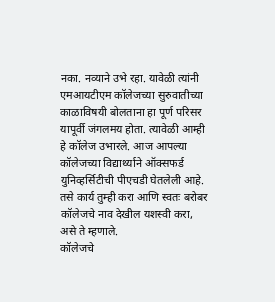नका. नव्याने उभे रहा. यावेळी त्यांनी एमआयटीएम कॉलेजच्या सुरुवातीच्या काळाविषयी बोलताना हा पूर्ण परिसर यापूर्वी जंगलमय होता. त्यावेळी आम्ही हे कॉलेज उभारले. आज आपल्या कॉलेजच्या विद्यार्थ्याने ऑक्सफर्ड युनिव्हर्सिटीची पीएचडी घेतलेली आहे. तसे कार्य तुम्ही करा आणि स्वतः बरोबर कॉलेजचे नाव देखील यशस्वी करा, असे ते म्हणाले.
कॉलेजचे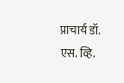प्राचार्य डॉ. एस. व्हि.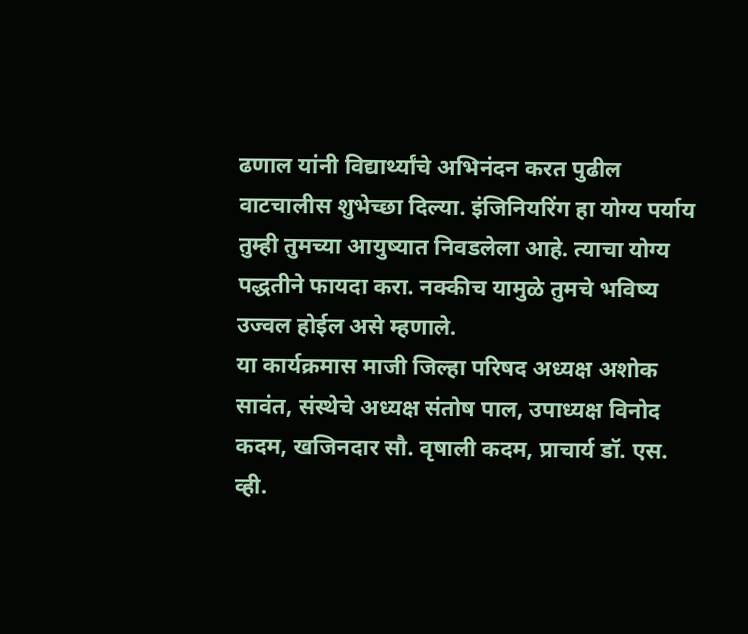ढणाल यांनी विद्यार्थ्यांचे अभिनंदन करत पुढील वाटचालीस शुभेच्छा दिल्या. इंजिनियरिंग हा योग्य पर्याय तुम्ही तुमच्या आयुष्यात निवडलेला आहे. त्याचा योग्य पद्धतीने फायदा करा. नक्कीच यामुळे तुमचे भविष्य उज्वल होईल असे म्हणाले.
या कार्यक्रमास माजी जिल्हा परिषद अध्यक्ष अशोक सावंत, संस्थेचे अध्यक्ष संतोष पाल, उपाध्यक्ष विनोद कदम, खजिनदार सौ. वृषाली कदम, प्राचार्य डॉ. एस. व्ही.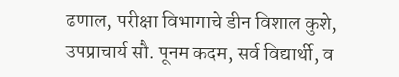ढणाल, परीक्षा विभागाचे डीन विशाल कुशे, उपप्राचार्य सौ. पूनम कदम, सर्व विद्यार्थी, व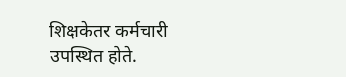शिक्षकेतर कर्मचारी उपस्थित होते.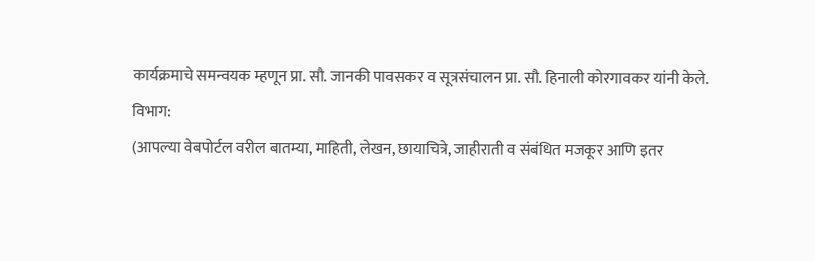कार्यक्रमाचे समन्वयक म्हणून प्रा. सौ. जानकी पावसकर व सूत्रसंचालन प्रा. सौ. हिनाली कोरगावकर यांनी केले.
विभाग:
(आपल्या वेबपोर्टल वरील बातम्या, माहिती, लेखन, छायाचित्रे, जाहीराती व संबंधित मजकूर आणि इतर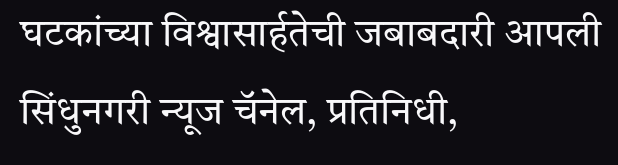घटकांच्या विश्वासार्हतेची जबाबदारी आपली सिंधुनगरी न्यूज चॅनेल, प्रतिनिधी,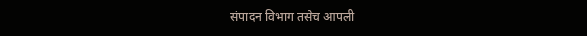संपादन विभाग तसेच आपली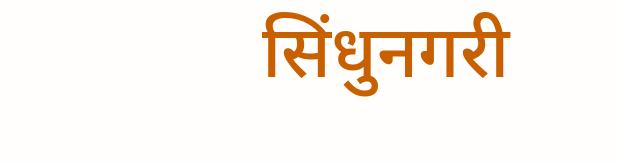सिंधुनगरी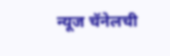न्यूज चॅनेलची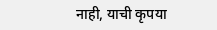नाही, याची कृपया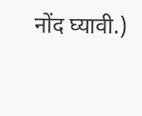नोंद घ्यावी.)